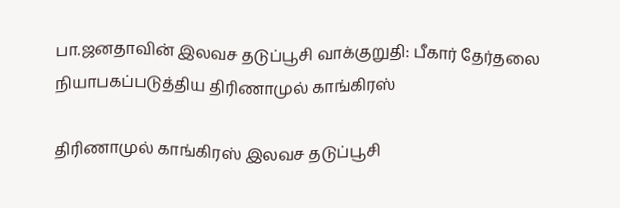பா.ஜனதாவின் இலவச தடுப்பூசி வாக்குறுதி: பீகார் தேர்தலை நியாபகப்படுத்திய திரிணாமுல் காங்கிரஸ்

திரிணாமுல் காங்கிரஸ் இலவச தடுப்பூசி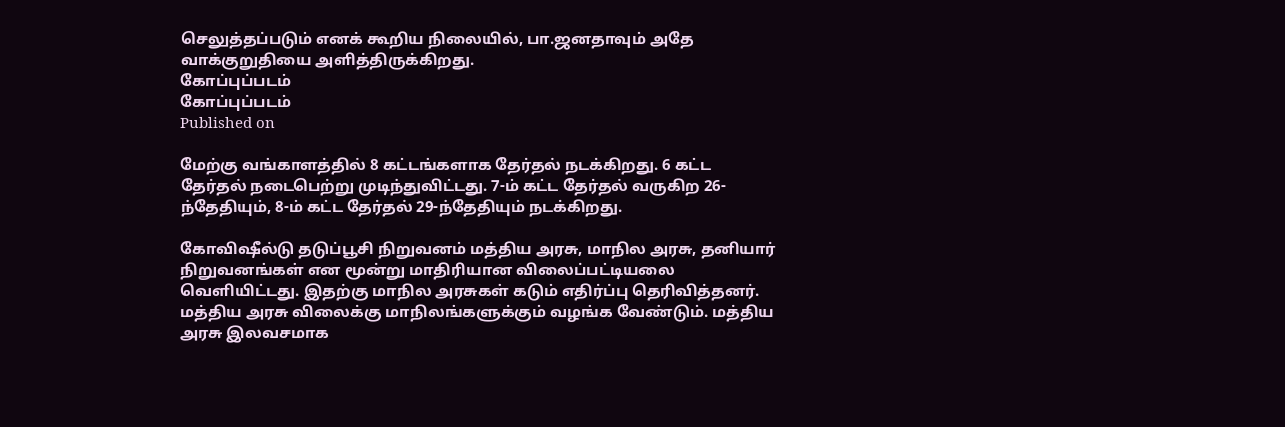செலுத்தப்படும் எனக் கூறிய நிலையில், பா.ஜனதாவும் அதே வாக்குறுதியை அளித்திருக்கிறது.
கோப்புப்படம்
கோப்புப்படம்
Published on

மேற்கு வங்காளத்தில் 8 கட்டங்களாக தேர்தல் நடக்கிறது. 6 கட்ட தேர்தல் நடைபெற்று முடிந்துவிட்டது. 7-ம் கட்ட தேர்தல் வருகிற 26-ந்தேதியும், 8-ம் கட்ட தேர்தல் 29-ந்தேதியும் நடக்கிறது.

கோவிஷீல்டு தடுப்பூசி நிறுவனம் மத்திய அரசு, மாநில அரசு, தனியார் நிறுவனங்கள் என மூன்று மாதிரியான விலைப்பட்டியலை வெளியிட்டது. இதற்கு மாநில அரசுகள் கடும் எதிர்ப்பு தெரிவித்தனர். மத்திய அரசு விலைக்கு மாநிலங்களுக்கும் வழங்க வேண்டும். மத்திய அரசு இலவசமாக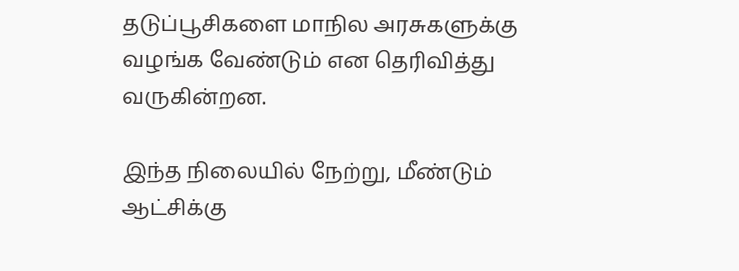தடுப்பூசிகளை மாநில அரசுகளுக்கு வழங்க வேண்டும் என தெரிவித்து வருகின்றன.

இந்த நிலையில் நேற்று, மீண்டும் ஆட்சிக்கு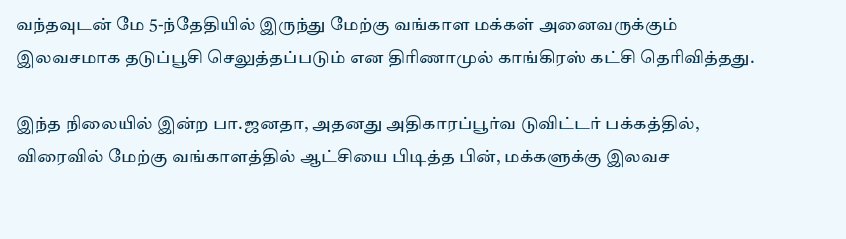வந்தவுடன் மே 5-ந்தேதியில் இருந்து மேற்கு வங்காள மக்கள் அனைவருக்கும் இலவசமாக தடுப்பூசி செலுத்தப்படும் என திரிணாமுல் காங்கிரஸ் கட்சி தெரிவித்தது.

இந்த நிலையில் இன்ற பா.ஜனதா, அதனது அதிகாரப்பூர்வ டுவிட்டர் பக்கத்தில், விரைவில் மேற்கு வங்காளத்தில் ஆட்சியை பிடித்த பின், மக்களுக்கு இலவச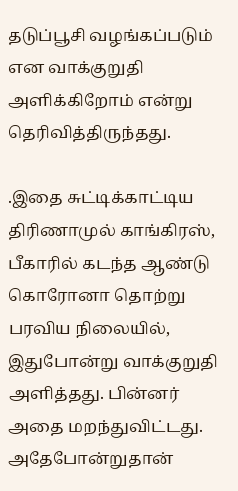தடுப்பூசி வழங்கப்படும் என வாக்குறுதி அளிக்கிறோம் என்று தெரிவித்திருந்தது.

.இதை சுட்டிக்காட்டிய திரிணாமுல் காங்கிரஸ், பீகாரில் கடந்த ஆண்டு கொரோனா தொற்று பரவிய நிலையில், இதுபோன்று வாக்குறுதி அளித்தது. பின்னர் அதை மறந்துவிட்டது. அதேபோன்றுதான்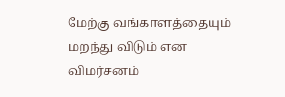மேற்கு வங்காளத்தையும் மறந்து விடும் என விமர்சனம்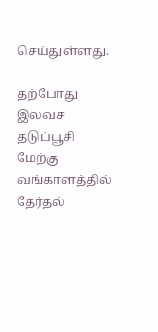செய்துள்ளது.

தற்போது இலவச தடுப்பூசி மேற்கு வங்காளத்தில் தேர்தல்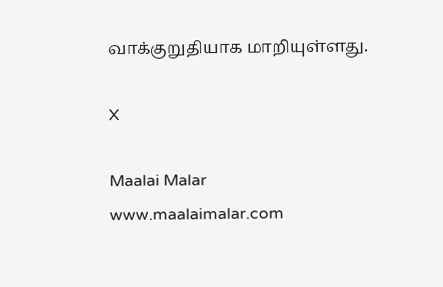வாக்குறுதியாக மாறியுள்ளது.

X

Maalai Malar
www.maalaimalar.com